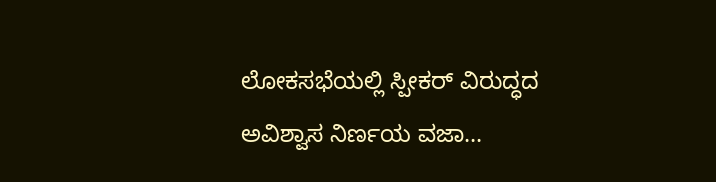ಲೋಕಸಭೆಯಲ್ಲಿ ಸ್ಪೀಕರ್ ವಿರುದ್ಧದ ಅವಿಶ್ವಾಸ ನಿರ್ಣಯ ವಜಾ...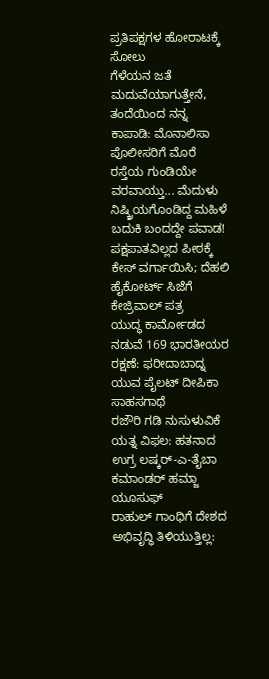ಪ್ರತಿಪಕ್ಷಗಳ ಹೋರಾಟಕ್ಕೆ ಸೋಲು
ಗೆಳೆಯನ ಜತೆ ಮದುವೆಯಾಗುತ್ತೇನೆ, ತಂದೆಯಿಂದ ನನ್ನ ಕಾಪಾಡಿ: ಮೊನಾಲಿಸಾ ಪೊಲೀಸರಿಗೆ ಮೊರೆ
ರಸ್ತೆಯ ಗುಂಡಿಯೇ ವರವಾಯ್ತು... ಮೆದುಳು ನಿಷ್ಕ್ರಿಯಗೊಂಡಿದ್ದ ಮಹಿಳೆ ಬದುಕಿ ಬಂದದ್ದೇ ಪವಾಡ!
ಪಕ್ಷಪಾತವಿಲ್ಲದ ಪೀಠಕ್ಕೆ ಕೇಸ್ ವರ್ಗಾಯಿಸಿ; ದೆಹಲಿ ಹೈಕೋರ್ಟ್ ಸಿಜೆಗೆ ಕೇಜ್ರಿವಾಲ್ ಪತ್ರ
ಯುದ್ಧ ಕಾರ್ಮೋಡದ ನಡುವೆ 169 ಭಾರತೀಯರ ರಕ್ಷಣೆ: ಫರೀದಾಬಾದ್ನ ಯುವ ಪೈಲಟ್ ದೀಪಿಕಾ ಸಾಹಸಗಾಥೆ
ರಜೌರಿ ಗಡಿ ನುಸುಳುವಿಕೆ ಯತ್ನ ವಿಫಲ: ಹತನಾದ ಉಗ್ರ ಲಷ್ಕರ್-ಎ-ತೈಬಾ ಕಮಾಂಡರ್ ಹಮ್ಜಾ ಯೂಸುಫ್
ರಾಹುಲ್ ಗಾಂಧಿಗೆ ದೇಶದ ಅಭಿವೃದ್ಧಿ ತಿಳಿಯುತ್ತಿಲ್ಲ: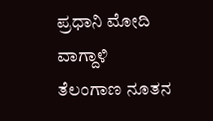ಪ್ರಧಾನಿ ಮೋದಿ ವಾಗ್ದಾಳಿ
ತೆಲಂಗಾಣ ನೂತನ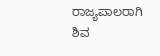ರಾಜ್ಯಪಾಲರಾಗಿ ಶಿವ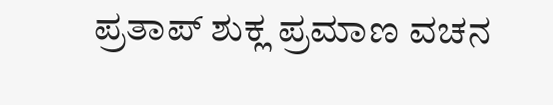ಪ್ರತಾಪ್ ಶುಕ್ಲ ಪ್ರಮಾಣ ವಚನ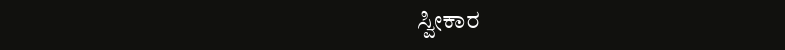ಸ್ವೀಕಾರ